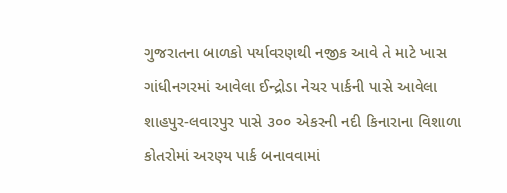ગુજરાતના બાળકો પર્યાવરણથી નજીક આવે તે માટે ખાસ ગાંધીનગરમાં આવેલા ઈન્દ્રોડા નેચર પાર્કની પાસે આવેલા શાહપુર-લવારપુર પાસે ૩૦૦ એકરની નદી કિનારાના વિશાળા કોતરોમાં અરણ્ય પાર્ક બનાવવામાં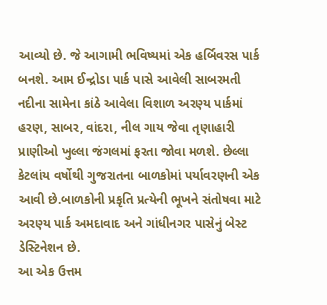આવ્યો છે. જે આગામી ભવિષ્યમાં એક હર્બિવરસ પાર્ક બનશે. આમ ઈન્દ્રોડા પાર્ક પાસે આવેલી સાબરમતી નદીના સામેના કાંઠે આવેલા વિશાળ અરણ્ય પાર્કમાં હરણ, સાબર, વાંદરા, નીલ ગાય જેવા તૃણાહારી પ્રાણીઓ ખુલ્લા જંગલમાં ફરતા જોવા મળશે. છેલ્લા કેટલાંય વર્ષોથી ગુજરાતના બાળકોમાં પર્યાવરણની એક આવી છે.બાળકોની પ્રકૃતિ પ્રત્યેની ભૂખને સંતોષવા માટે અરણ્ય પાર્ક અમદાવાદ અને ગાંધીનગર પાસેનું બેસ્ટ ડેસ્ટિનેશન છે.
આ એક ઉત્તમ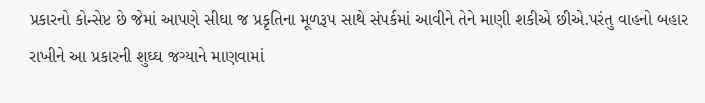પ્રકારનો કોન્સેપ્ટ છે જેમાં આપણે સીઘા જ પ્રકૃતિના મૂળરૂપ સાથે સંપર્કમાં આવીને તેને માણી શકીએ છીએ.પરંતુ વાહનો બહાર રાખીને આ પ્રકારની શુઘ્ઘ જગ્યાને માણવામાં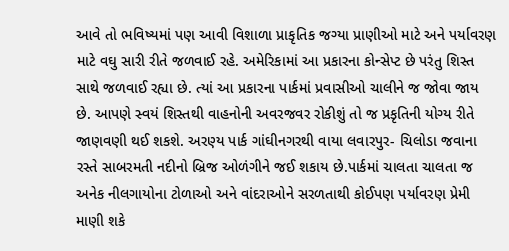આવે તો ભવિષ્યમાં પણ આવી વિશાળા પ્રાકૃતિક જગ્યા પ્રાણીઓ માટે અને પર્યાવરણ માટે વઘુ સારી રીતે જળવાઈ રહે. અમેરિકામાં આ પ્રકારના કોન્સેપ્ટ છે પરંતુ શિસ્ત સાથે જળવાઈ રહ્યા છે. ત્યાં આ પ્રકારના પાર્કમાં પ્રવાસીઓ ચાલીને જ જોવા જાય છે. આપણે સ્વયં શિસ્તથી વાહનોની અવરજવર રોકીશું તો જ પ્રકૃતિની યોગ્ય રીતે જાણવણી થઈ શકશે. અરણ્ય પાર્ક ગાંઘીનગરથી વાયા લવારપુર- ચિલોડા જવાના રસ્તે સાબરમતી નદીનો બ્રિજ ઓળંગીને જઈ શકાય છે.પાર્કમાં ચાલતા ચાલતા જ અનેક નીલગાયોના ટોળાઓ અને વાંદરાઓને સરળતાથી કોઈપણ પર્યાવરણ પ્રેમી માણી શકે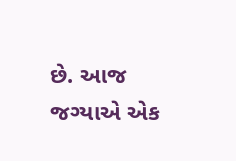છે. આજ જગ્યાએ એક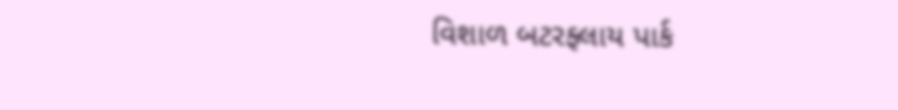વિશાળ બટરફ્લાય પાર્ક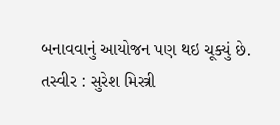બનાવવાનું આયોજન પણ થઇ ચૂક્યું છે.
તસ્વીર : સુરેશ મિસ્ત્રી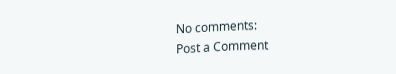No comments:
Post a Comment